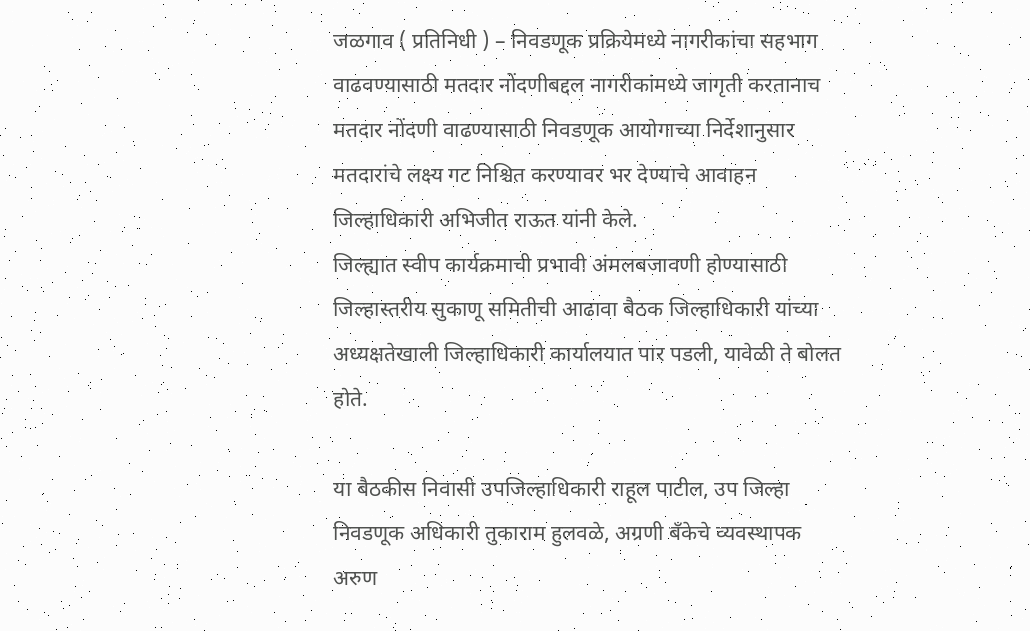जळगाव ( प्रतिनिधी ) – निवडणूक प्रक्रियेमध्ये नागरीकांचा सहभाग वाढवण्यासाठी मतदार नोंदणीबद्दल नागरीकांमध्ये जागृती करतानाच मतदार नोंदणी वाढण्यासाठी निवडणूक आयोगाच्या निर्देशानुसार मतदारांचे लक्ष्य गट निश्चित करण्यावर भर देण्याचे आवाहन जिल्हाधिकारी अभिजीत राऊत यांनी केले.
जिल्ह्यात स्वीप कार्यक्रमाची प्रभावी अंमलबजावणी होण्यासाठी जिल्हास्तरीय सुकाणू समितीची आढावा बैठक जिल्हाधिकारी यांच्या अध्यक्षतेखाली जिल्हाधिकारी कार्यालयात पार पडली, यावेळी ते बोलत होते.

या बैठकीस निवासी उपजिल्हाधिकारी राहूल पाटील, उप जिल्हा निवडणूक अधिकारी तुकाराम हुलवळे, अग्रणी बँकेचे व्यवस्थापक अरुण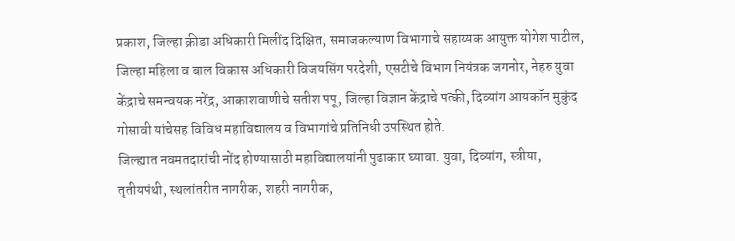प्रकाश, जिल्हा क्रीडा अधिकारी मिलींद दिक्षित, समाजकल्याण विभागाचे सहाय्यक आयुक्त योगेश पाटील, जिल्हा महिला व बाल विकास अधिकारी विजयसिंग परदेशी, एसटीचे विभाग नियंत्रक जगनोर, नेहरु युवा केंद्राचे समन्वयक नरेंद्र, आकाशवाणीचे सतीश पपू, जिल्हा विज्ञान केंद्राचे पत्की, दिव्यांग आयकॉन मुकुंद गोसावी यांचेसह विविध महाविद्यालय व विभागांचे प्रतिनिधी उपस्थित होते.
जिल्ह्यात नवमतदारांची नोंद होण्यासाठी महाविद्यालयांनी पुढाकार घ्यावा. युवा, दिव्यांग, स्त्रीया, तृतीयपंथी, स्थलांतरीत नागरीक, शहरी नागरीक,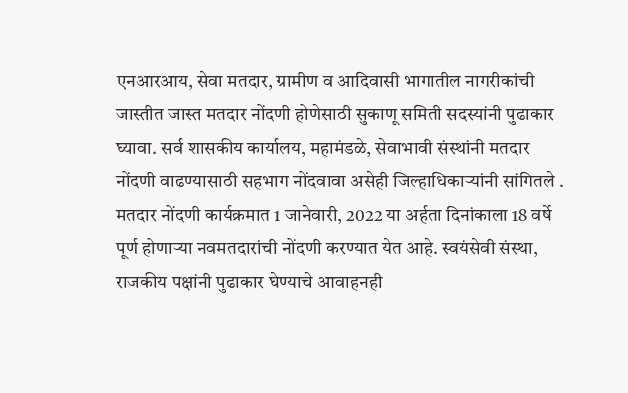एनआरआय, सेवा मतदार, ग्रामीण व आदिवासी भागातील नागरीकांची जास्तीत जास्त मतदार नोंदणी होणेसाठी सुकाणू समिती सदस्यांनी पुढाकार घ्यावा. सर्व शासकीय कार्यालय, महामंडळे, सेवाभावी संस्थांनी मतदार नोंदणी वाढण्यासाठी सहभाग नोंदवावा असेही जिल्हाधिकाऱ्यांनी सांगितले . मतदार नोंदणी कार्यक्रमात 1 जानेवारी, 2022 या अर्हता दिनांकाला 18 वर्षे पूर्ण होणाऱ्या नवमतदारांची नोंदणी करण्यात येत आहे. स्वयंसेवी संस्था, राजकीय पक्षांनी पुढाकार घेण्याचे आवाहनही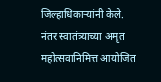जिल्हाधिकाऱ्यांनी केले.
नंतर स्वातंत्र्याच्या अमृत महोत्सवानिमित्त आयोजित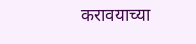करावयाच्या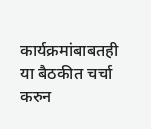कार्यक्रमांबाबतही या बैठकीत चर्चा करुन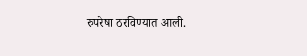रुपरेषा ठरविण्यात आली.